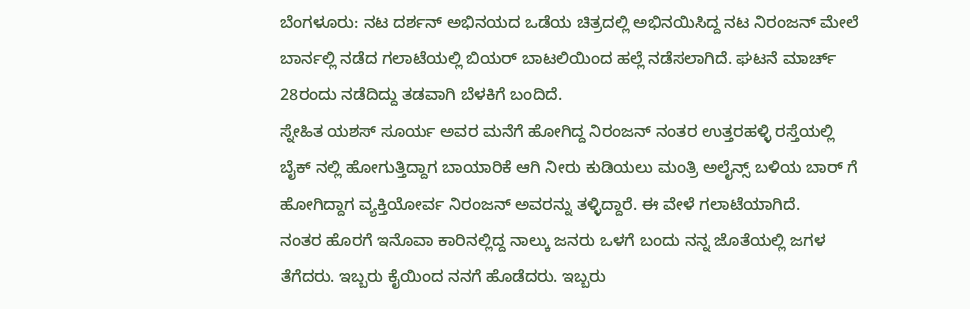ಬೆಂಗಳೂರು: ನಟ ದರ್ಶನ್ ಅಭಿನಯದ ಒಡೆಯ ಚಿತ್ರದಲ್ಲಿ ಅಭಿನಯಿಸಿದ್ದ ನಟ ನಿರಂಜನ್ ಮೇಲೆ ಬಾರ್ನಲ್ಲಿ ನಡೆದ ಗಲಾಟೆಯಲ್ಲಿ ಬಿಯರ್ ಬಾಟಲಿಯಿಂದ ಹಲ್ಲೆ ನಡೆಸಲಾಗಿದೆ. ಘಟನೆ ಮಾರ್ಚ್ 28ರಂದು ನಡೆದಿದ್ದು ತಡವಾಗಿ ಬೆಳಕಿಗೆ ಬಂದಿದೆ.
ಸ್ನೇಹಿತ ಯಶಸ್ ಸೂರ್ಯ ಅವರ ಮನೆಗೆ ಹೋಗಿದ್ದ ನಿರಂಜನ್ ನಂತರ ಉತ್ತರಹಳ್ಳಿ ರಸ್ತೆಯಲ್ಲಿ ಬೈಕ್ ನಲ್ಲಿ ಹೋಗುತ್ತಿದ್ದಾಗ ಬಾಯಾರಿಕೆ ಆಗಿ ನೀರು ಕುಡಿಯಲು ಮಂತ್ರಿ ಅಲೈನ್ಸ್ ಬಳಿಯ ಬಾರ್ ಗೆ ಹೋಗಿದ್ದಾಗ ವ್ಯಕ್ತಿಯೋರ್ವ ನಿರಂಜನ್ ಅವರನ್ನು ತಳ್ಳಿದ್ದಾರೆ. ಈ ವೇಳೆ ಗಲಾಟೆಯಾಗಿದೆ.
ನಂತರ ಹೊರಗೆ ಇನೊವಾ ಕಾರಿನಲ್ಲಿದ್ದ ನಾಲ್ಕು ಜನರು ಒಳಗೆ ಬಂದು ನನ್ನ ಜೊತೆಯಲ್ಲಿ ಜಗಳ ತೆಗೆದರು. ಇಬ್ಬರು ಕೈಯಿಂದ ನನಗೆ ಹೊಡೆದರು. ಇಬ್ಬರು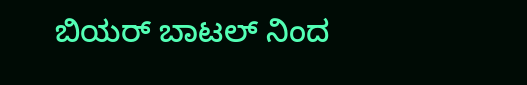ಬಿಯರ್ ಬಾಟಲ್ ನಿಂದ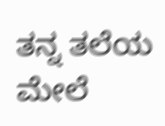ತನ್ನ ತಲೆಯ ಮೇಲೆ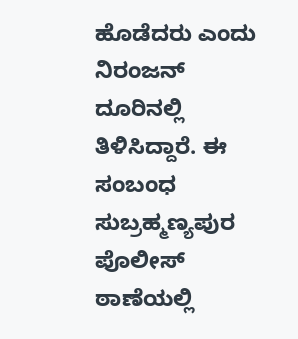ಹೊಡೆದರು ಎಂದು ನಿರಂಜನ್ ದೂರಿನಲ್ಲಿ ತಿಳಿಸಿದ್ದಾರೆ. ಈ ಸಂಬಂಧ ಸುಬ್ರಹ್ಮಣ್ಯಪುರ ಪೊಲೀಸ್ ಠಾಣೆಯಲ್ಲಿ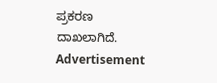ಪ್ರಕರಣ ದಾಖಲಾಗಿದೆ.
Advertisement